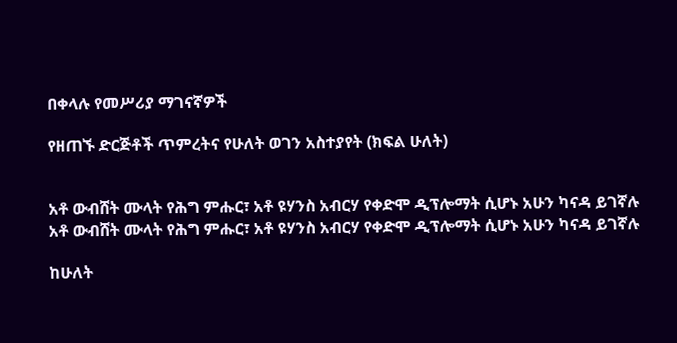በቀላሉ የመሥሪያ ማገናኛዎች

የዘጠኙ ድርጅቶች ጥምረትና የሁለት ወገን አስተያየት (ክፍል ሁለት)


አቶ ውብሸት ሙላት የሕግ ምሑር፣ አቶ ዩሃንስ አብርሃ የቀድሞ ዲፕሎማት ሲሆኑ አሁን ካናዳ ይገኛሉ
አቶ ውብሸት ሙላት የሕግ ምሑር፣ አቶ ዩሃንስ አብርሃ የቀድሞ ዲፕሎማት ሲሆኑ አሁን ካናዳ ይገኛሉ

ከሁለት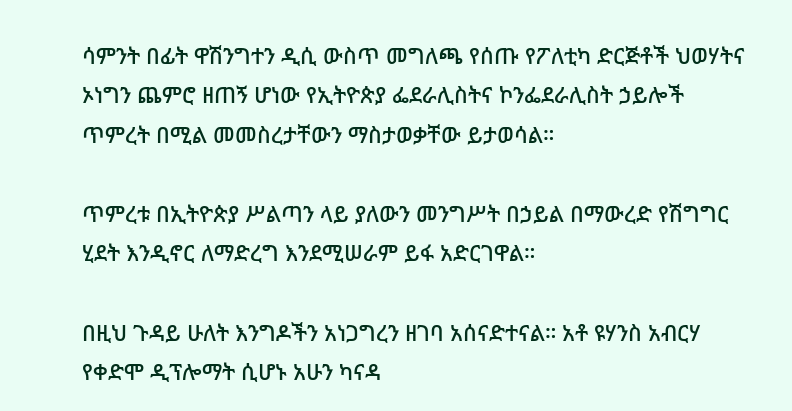ሳምንት በፊት ዋሽንግተን ዲሲ ውስጥ መግለጫ የሰጡ የፖለቲካ ድርጅቶች ህወሃትና ኦነግን ጨምሮ ዘጠኝ ሆነው የኢትዮጵያ ፌደራሊስትና ኮንፌደራሊስት ኃይሎች ጥምረት በሚል መመስረታቸውን ማስታወቃቸው ይታወሳል።

ጥምረቱ በኢትዮጵያ ሥልጣን ላይ ያለውን መንግሥት በኃይል በማውረድ የሽግግር ሂደት እንዲኖር ለማድረግ እንደሚሠራም ይፋ አድርገዋል።

በዚህ ጉዳይ ሁለት እንግዶችን አነጋግረን ዘገባ አሰናድተናል። አቶ ዩሃንስ አብርሃ የቀድሞ ዲፕሎማት ሲሆኑ አሁን ካናዳ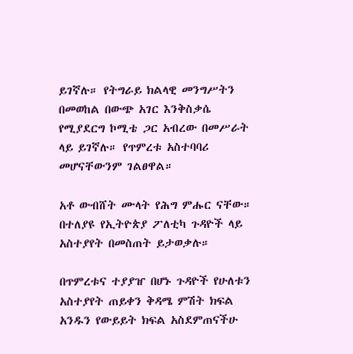ይገኛሉ። የትግራይ ክልላዊ መንግሥትን በመወከል በውጭ አገር እንቅስቃሴ የሚያደርግ ኮሚቴ ጋር አብረው በመሥራት ላይ ይገኛሉ። የጥምረቱ አስተባባሪ መሆናቸውንም ገልፀዋል።

አቶ ውብሸት ሙላት የሕግ ምሑር ናቸው። በተለያዩ የኢትዮጵያ ፖለቲካ ጉዳዮች ላይ አስተያየት በመስጠት ይታወቃሉ።

በጥምረቱና ተያያዠ በሆኑ ጉዳዮች የሁለቱን አስተያየት ጠይቀን ቅዳሜ ምሽት ክፍል አንዱን የውይይት ክፍል አስደምጠናችሁ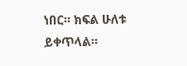ነበር። ክፍል ሁለቱ ይቀጥላል።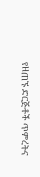የዘጠኙ ድርጅቶች ጥምረትና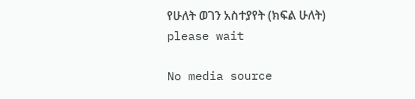የሁለት ወገን አስተያየት (ክፍል ሁለት)
please wait

No media source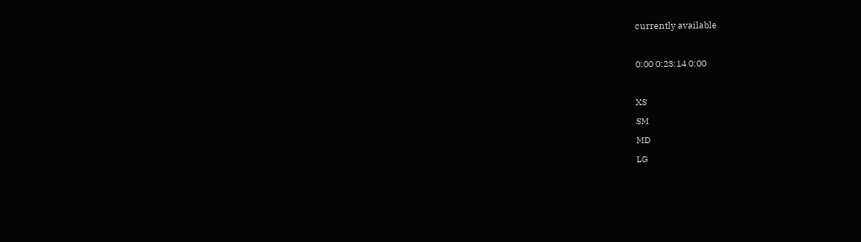currently available

0:00 0:23:14 0:00

XS
SM
MD
LG